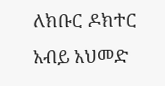ለክቡር ዶክተር አብይ አህመድ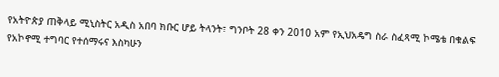የአትዮጵያ ጠቅላይ ሚኒስትር አዲስ አበባ ክቡር ሆይ ትላንት፣ ግንቦት 28 ቀን 2010 አም የኢህአዴግ ስራ ስፈጻሚ ኮሜቴ በቁልፍ የአኮኖሚ ተግባር የተሰማሩና እስካሁን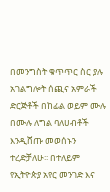በመንግስት ቁጥጥር ስር ያሉ አገልግሎት ሰጪና አምራች ድርጅቶች በከፊል ወይም ሙሉ በሙሉ ለግል ባለሀብቶች እንዲሸጡ መወሰኑን ተረድቻለሁ፡፡ በተለይም የኢትዮጵያ አየር መንገድ እና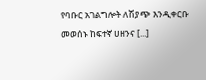የባቡር አገልግሎት ለሽያጭ እንዲቀርቡ መወሰኑ ከፍተኛ ሀዘንና [...]